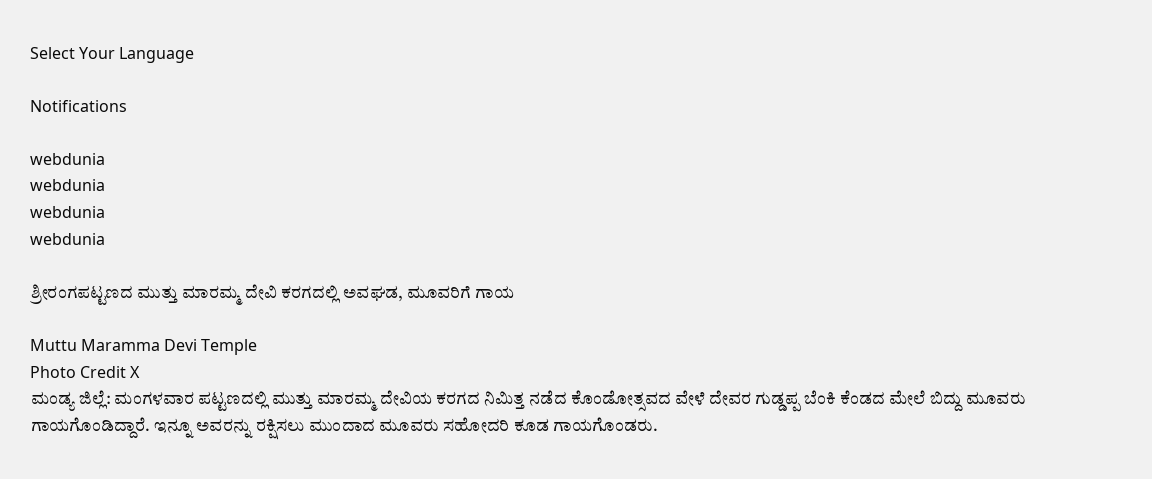Select Your Language

Notifications

webdunia
webdunia
webdunia
webdunia

ಶ್ರೀರಂಗಪಟ್ಟಣದ ಮುತ್ತು ಮಾರಮ್ಮ ದೇವಿ ಕರಗದಲ್ಲಿ ಅವಘಡ, ಮೂವರಿಗೆ ಗಾಯ

Muttu Maramma Devi Temple
Photo Credit X
ಮಂಡ್ಯ ಜಿಲ್ಲೆ: ಮಂಗಳವಾರ ಪಟ್ಟಣದಲ್ಲಿ ಮುತ್ತು ಮಾರಮ್ಮ ದೇವಿಯ ಕರಗದ ನಿಮಿತ್ತ ನಡೆದ ಕೊಂಡೋತ್ಸವದ ವೇಳೆ ದೇವರ ಗುಡ್ಡಪ್ಪ ಬೆಂಕಿ ಕೆಂಡದ ಮೇಲೆ ಬಿದ್ದು ಮೂವರು ಗಾಯಗೊಂಡಿದ್ದಾರೆ. ಇನ್ನೂ ಅವರನ್ನು ರಕ್ಷಿಸಲು ಮುಂದಾದ ಮೂವರು ಸಹೋದರಿ ಕೂಡ ಗಾಯಗೊಂಡರು.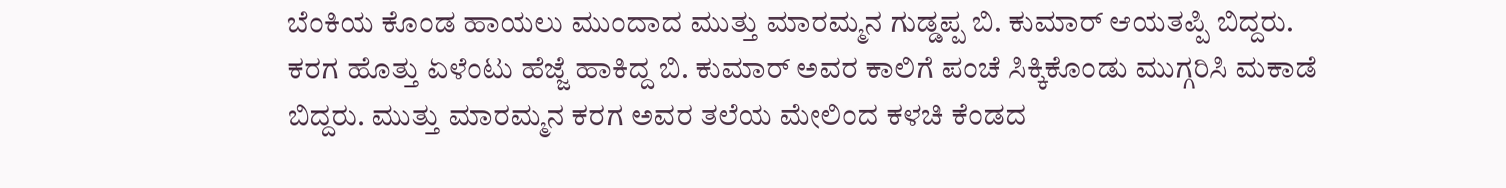ಬೆಂಕಿಯ ಕೊಂಡ ಹಾಯಲು ಮುಂದಾದ ಮುತ್ತು ಮಾರಮ್ಮನ ಗುಡ್ಡಪ್ಪ ಬಿ. ಕುಮಾರ್‌ ಆಯತಪ್ಪಿ ಬಿದ್ದರು. ಕರಗ ಹೊತ್ತು ಏಳೆಂಟು ಹೆಜ್ಜೆ ಹಾಕಿದ್ದ ಬಿ. ಕುಮಾರ್‌ ಅವರ ಕಾಲಿಗೆ ಪಂಚೆ ಸಿಕ್ಕಿಕೊಂಡು ಮುಗ್ಗರಿಸಿ ಮಕಾಡೆ ಬಿದ್ದರು. ಮುತ್ತು ಮಾರಮ್ಮನ ಕರಗ ಅವರ ತಲೆಯ ಮೇಲಿಂದ ಕಳಚಿ ಕೆಂಡದ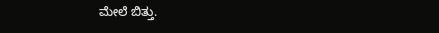ಮೇಲೆ ಬಿತ್ತು.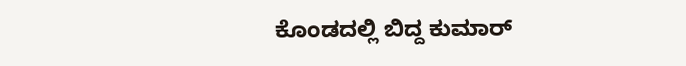ಕೊಂಡದಲ್ಲಿ ಬಿದ್ದ ಕುಮಾರ್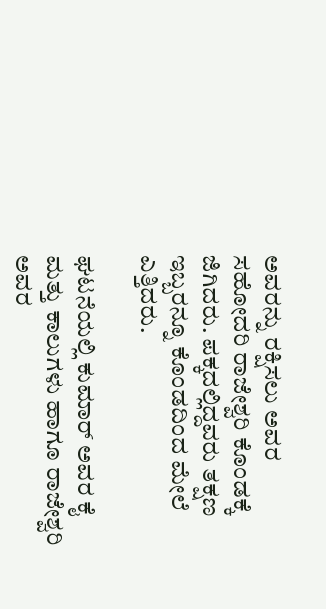ಅವರನ್ನು ರಕ್ಷಿಸಲು ಅವರ ಸಹೋದರಿ ರಾಜೇಶ್ವರಿ ಕೊಂಡಕ್ಕೆ ಜಿಗಿದರು. ಪಕ್ಕದಲ್ಲಿದ್ದವರು ತಕ್ಷಣ ಇಬ್ಬರನ್ನೂ ಕೊಂಡದಿಂದ ಮೇಲೆ ಎತ್ತಿದರು.

ಘಟನೆಯಲ್ಲಿ ಕುಮಾರ್ ಅವರ ಕೈ ಮತ್ತು ಕಾಲುಗಳು ಹಾಗೂ ರಾಜೇಶ್ವರಿ ಅವರ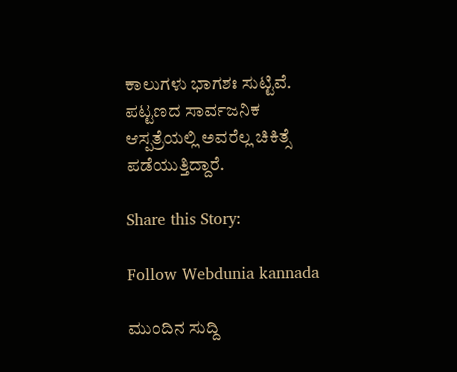ಕಾಲುಗಳು ಭಾಗಶಃ ಸುಟ್ಟಿವೆ. ಪಟ್ಟಣದ ಸಾರ್ವಜನಿಕ ಆಸ್ಪತ್ರೆಯಲ್ಲಿ ಅವರೆಲ್ಲ ಚಿಕಿತ್ಸೆ ಪಡೆಯುತ್ತಿದ್ದಾರೆ.

Share this Story:

Follow Webdunia kannada

ಮುಂದಿನ ಸುದ್ದಿ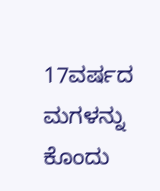17ವರ್ಷದ ಮಗಳನ್ನು ಕೊಂದು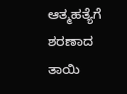ಆತ್ಮಹತ್ಯೆಗೆ ಶರಣಾದ ತಾಯಿ